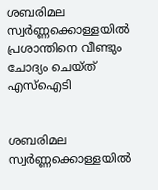ശബരിമല സ്വർണ്ണക്കൊള്ളയിൽ പ്രശാന്തിനെ വീണ്ടും ചോദ്യം ചെയ്ത് എസ്ഐടി


ശബരിമല സ്വർണ്ണക്കൊള്ളയിൽ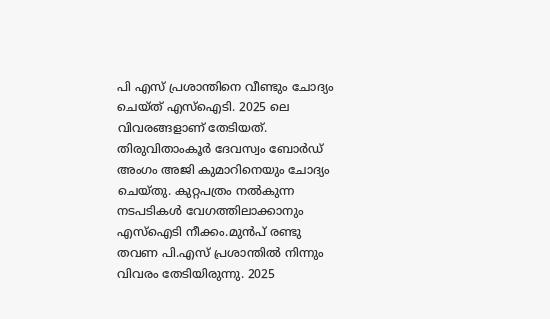പി എസ് പ്രശാന്തിനെ വീണ്ടും ചോദ്യം ചെയ്ത് എസ്ഐടി. 2025 ലെ വിവരങ്ങളാണ് തേടിയത്. തിരുവിതാംകൂർ ദേവസ്വം ബോർഡ് അംഗം അജി കുമാറിനെയും ചോദ്യം ചെയ്തു. കുറ്റപത്രം നൽകുന്ന നടപടികൾ വേഗത്തിലാക്കാനും എസ്ഐടി നീക്കം.മുൻപ് രണ്ടു തവണ പി.എസ് പ്രശാന്തിൽ നിന്നും വിവരം തേടിയിരുന്നു. 2025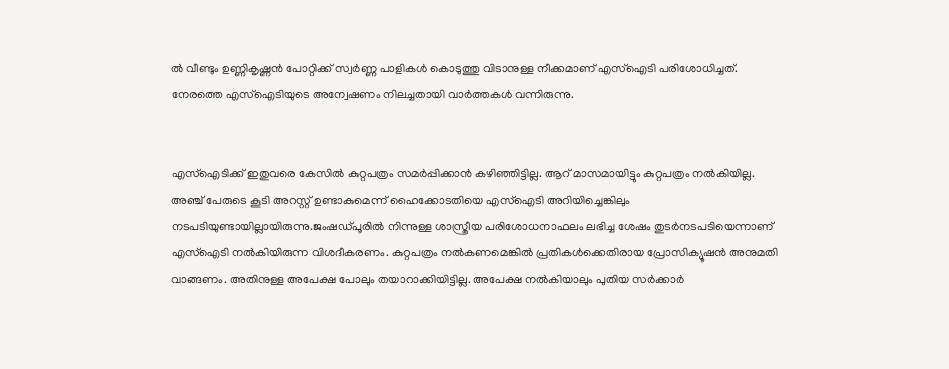ൽ വീണ്ടും ഉണ്ണികൃഷ്ണൻ പോറ്റിക്ക് സ്വർണ്ണ പാളികൾ കൊടുത്തു വിടാനുള്ള നീക്കമാണ് എസ്ഐടി പരിശോധിച്ചത്. നേരത്തെ എസ്‌ഐടിയുടെ അന്വേഷണം നിലച്ചതായി വാർത്തകൾ വന്നിരുന്നു.


എസ്‌ഐടിക്ക് ഇതുവരെ കേസിൽ കുറ്റപത്രം സമർപ്പിക്കാൻ കഴിഞ്ഞിട്ടില്ല. ആറ് മാസമായിട്ടും കുറ്റപത്രം നൽകിയില്ല. അഞ്ച് പേരുടെ കൂടി അറസ്റ്റ് ഉണ്ടാകുമെന്ന് ഹൈക്കോടതിയെ എസ്ഐടി അറിയിച്ചെങ്കിലും നടപടിയുണ്ടായില്ലായിരുന്നു.ജംഷഡ്പൂരിൽ നിന്നുള്ള ശാസ്ത്രീയ പരിശോധനാഫലം ലഭിച്ച ശേഷം തുടർനടപടിയെന്നാണ് എസ്ഐടി നൽകിയിരുന്ന വിശദീകരണം. കുറ്റപത്രം നൽകണമെങ്കിൽ പ്രതികൾക്കെതിരായ പ്രോസിക്യൂഷൻ അനുമതി വാങ്ങണം. അതിനുള്ള അപേക്ഷ പോലും തയാറാക്കിയിട്ടില്ല. അപേക്ഷ നൽകിയാലും പുതിയ സർക്കാർ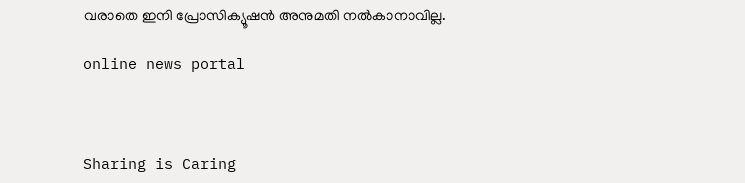വരാതെ ഇനി പ്രോസിക്യൂഷൻ അനുമതി നൽകാനാവില്ല.

online news portal



Sharing is Caring